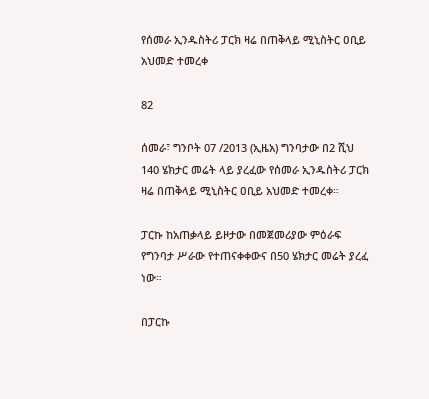የሰመራ ኢንዱስትሪ ፓርክ ዛሬ በጠቅላይ ሚኒስትር ዐቢይ አህመድ ተመረቀ

82

ሰመራ፣ ግንቦት 07 /2013 (ኢዜአ) ግንባታው በ2 ሺህ 140 ሄክታር መሬት ላይ ያረፈው የሰመራ ኢንዱስትሪ ፓርክ ዛሬ በጠቅላይ ሚኒስትር ዐቢይ አህመድ ተመረቀ።

ፓርኩ ከአጠቃላይ ይዞታው በመጀመሪያው ምዕራፍ የግንባታ ሥራው የተጠናቀቀውና በ50 ሄክታር መሬት ያረፈ ነው።

በፓርኩ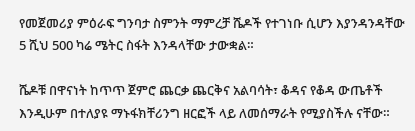የመጀመሪያ ምዕራፍ ግንባታ ስምንት ማምረቻ ሼዶች የተገነቡ ሲሆን እያንዳንዳቸው 5 ሺህ 500 ካሬ ሜትር ስፋት እንዳላቸው ታውቋል።

ሼዶቹ በዋናነት ከጥጥ ጀምሮ ጨርቃ ጨርቅና አልባሳት፣ ቆዳና የቆዳ ውጤቶች እንዲሁም በተለያዩ ማኑፋክቸሪንግ ዘርፎች ላይ ለመሰማራት የሚያስችሉ ናቸው።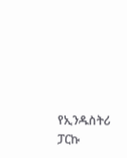የኢንዱስትሪ ፓርኩ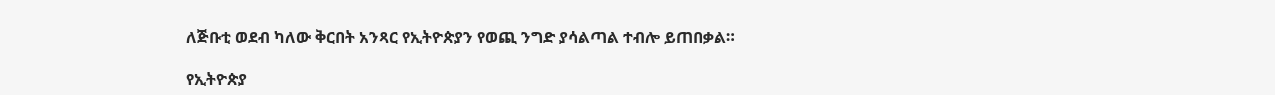ለጅቡቲ ወደብ ካለው ቅርበት አንጻር የኢትዮጵያን የወጪ ንግድ ያሳልጣል ተብሎ ይጠበቃል።

የኢትዮጵያ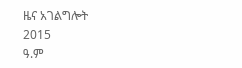ዜና አገልግሎት
2015
ዓ.ም